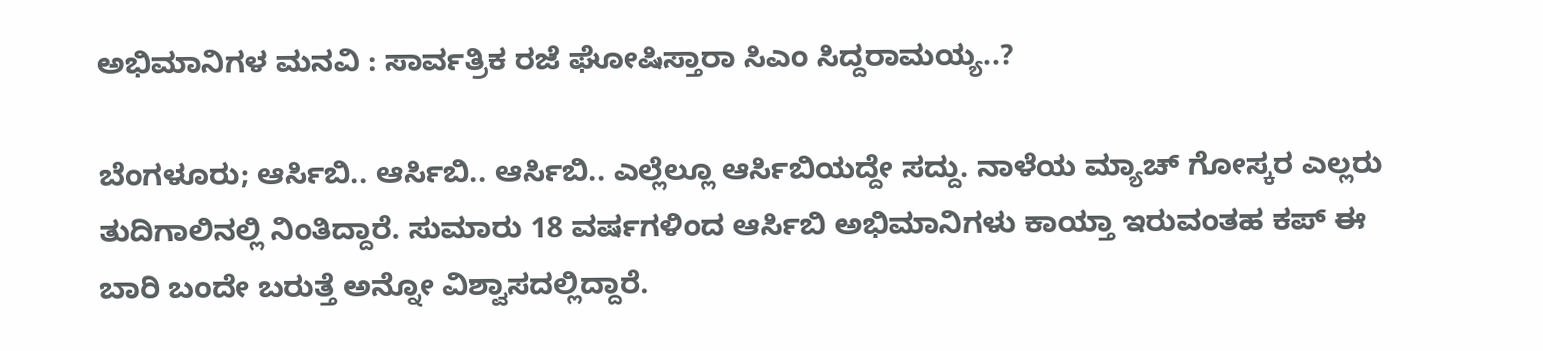ಅಭಿಮಾನಿಗಳ ಮನವಿ : ಸಾರ್ವತ್ರಿಕ ರಜೆ ಘೋಷಿಸ್ತಾರಾ ಸಿಎಂ ಸಿದ್ದರಾಮಯ್ಯ..?

ಬೆಂಗಳೂರು; ಆರ್ಸಿಬಿ.. ಆರ್ಸಿಬಿ.. ಆರ್ಸಿಬಿ.. ಎಲ್ಲೆಲ್ಲೂ ಆರ್ಸಿಬಿಯದ್ದೇ ಸದ್ದು. ನಾಳೆಯ ಮ್ಯಾಚ್ ಗೋಸ್ಕರ ಎಲ್ಲರು ತುದಿಗಾಲಿನಲ್ಲಿ ನಿಂತಿದ್ದಾರೆ. ಸುಮಾರು 18 ವರ್ಷಗಳಿಂದ ಆರ್ಸಿಬಿ ಅಭಿಮಾನಿಗಳು ಕಾಯ್ತಾ ಇರುವಂತಹ ಕಪ್ ಈ ಬಾರಿ ಬಂದೇ ಬರುತ್ತೆ ಅನ್ನೋ ವಿಶ್ವಾಸದಲ್ಲಿದ್ದಾರೆ.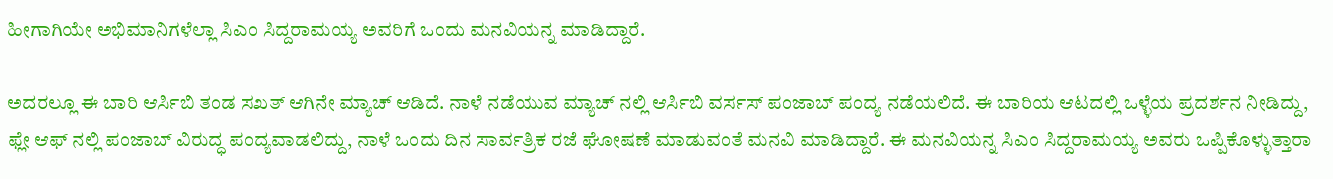ಹೀಗಾಗಿಯೇ ಅಭಿಮಾನಿಗಳೆಲ್ಲಾ ಸಿಎಂ ಸಿದ್ದರಾಮಯ್ಯ ಅವರಿಗೆ ಒಂದು ಮನವಿಯನ್ನ ಮಾಡಿದ್ದಾರೆ.

ಅದರಲ್ಲೂ ಈ ಬಾರಿ ಆರ್ಸಿಬಿ ತಂಡ ಸಖತ್ ಆಗಿನೇ ಮ್ಯಾಚ್ ಆಡಿದೆ. ನಾಳೆ ನಡೆಯುವ ಮ್ಯಾಚ್ ನಲ್ಲಿ ಆರ್ಸಿಬಿ ವರ್ಸಸ್ ಪಂಜಾಬ್ ಪಂದ್ಯ ನಡೆಯಲಿದೆ. ಈ ಬಾರಿಯ ಆಟದಲ್ಲಿ ಒಳ್ಳೆಯ ಪ್ರದರ್ಶನ ನೀಡಿದ್ದು, ಫ್ಲೇ ಆಫ್ ನಲ್ಲಿ ಪಂಜಾಬ್ ವಿರುದ್ಧ ಪಂದ್ಯವಾಡಲಿದ್ದು, ನಾಳೆ ಒಂದು ದಿನ ಸಾರ್ವತ್ರಿಕ ರಜೆ ಘೋಷಣೆ ಮಾಡುವಂತೆ ಮನವಿ ಮಾಡಿದ್ದಾರೆ. ಈ ಮನವಿಯನ್ನ ಸಿಎಂ ಸಿದ್ದರಾಮಯ್ಯ ಅವರು ಒಪ್ಪಿಕೊಳ್ಳುತ್ತಾರಾ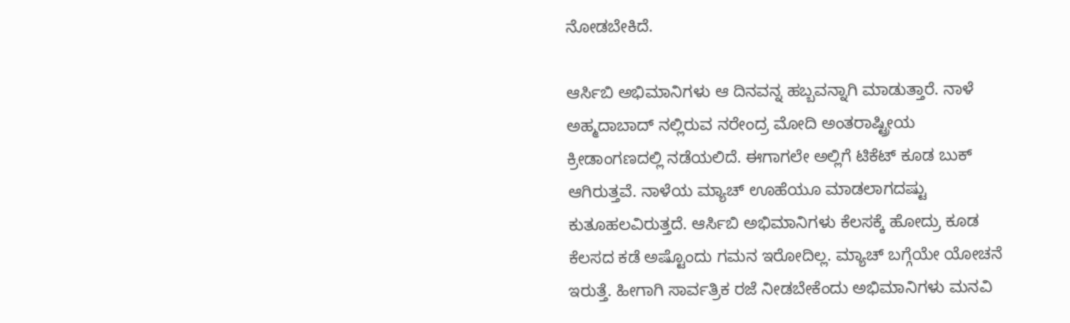ನೋಡಬೇಕಿದೆ.

ಆರ್ಸಿಬಿ ಅಭಿಮಾನಿಗಳು ಆ ದಿನವನ್ನ ಹಬ್ಬವನ್ನಾಗಿ ಮಾಡುತ್ತಾರೆ. ನಾಳೆ ಅಹ್ಮದಾಬಾದ್ ನಲ್ಲಿರುವ ನರೇಂದ್ರ ಮೋದಿ ಅಂತರಾಷ್ಟ್ರೀಯ ಕ್ರೀಡಾಂಗಣದಲ್ಲಿ ನಡೆಯಲಿದೆ. ಈಗಾಗಲೇ ಅಲ್ಲಿಗೆ ಟಿಕೆಟ್ ಕೂಡ ಬುಕ್ ಆಗಿರುತ್ತವೆ‌. ನಾಳೆಯ ಮ್ಯಾಚ್ ಊಹೆಯೂ ಮಾಡಲಾಗದಷ್ಟು ಕುತೂಹಲವಿರುತ್ತದೆ. ಆರ್ಸಿಬಿ ಅಭಿಮಾನಿಗಳು ಕೆಲಸಕ್ಕೆ ಹೋದ್ರು ಕೂಡ ಕೆಲಸದ ಕಡೆ ಅಷ್ಟೊಂದು ಗಮನ ಇರೋದಿಲ್ಲ. ಮ್ಯಾಚ್ ಬಗ್ಗೆಯೇ ಯೋಚನೆ ಇರುತ್ತೆ‌. ಹೀಗಾಗಿ ಸಾರ್ವತ್ರಿಕ ರಜೆ ನೀಡಬೇಕೆಂದು ಅಭಿಮಾನಿಗಳು ಮನವಿ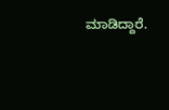ಮಾಡಿದ್ದಾರೆ.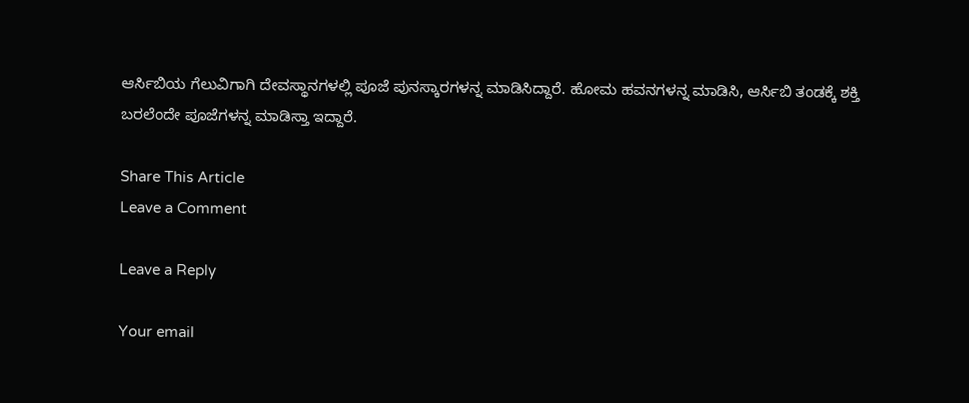ಆರ್ಸಿಬಿಯ ಗೆಲುವಿಗಾಗಿ ದೇವಸ್ಥಾನಗಳಲ್ಲಿ ಪೂಜೆ ಪುನಸ್ಕಾರಗಳನ್ನ ಮಾಡಿಸಿದ್ದಾರೆ. ಹೋಮ ಹವನಗಳ‌ನ್ನ ಮಾಡಿಸಿ, ಆರ್ಸಿಬಿ ತಂಡಕ್ಕೆ ಶಕ್ತಿ ಬರಲೆಂದೇ ಪೂಜೆಗಳನ್ನ ಮಾಡಿಸ್ತಾ ಇದ್ದಾರೆ.

Share This Article
Leave a Comment

Leave a Reply

Your email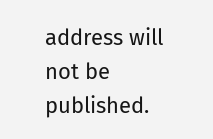address will not be published.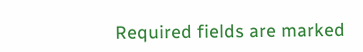Required fields are marked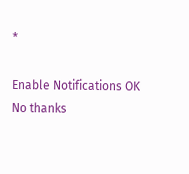*

Enable Notifications OK No thanks